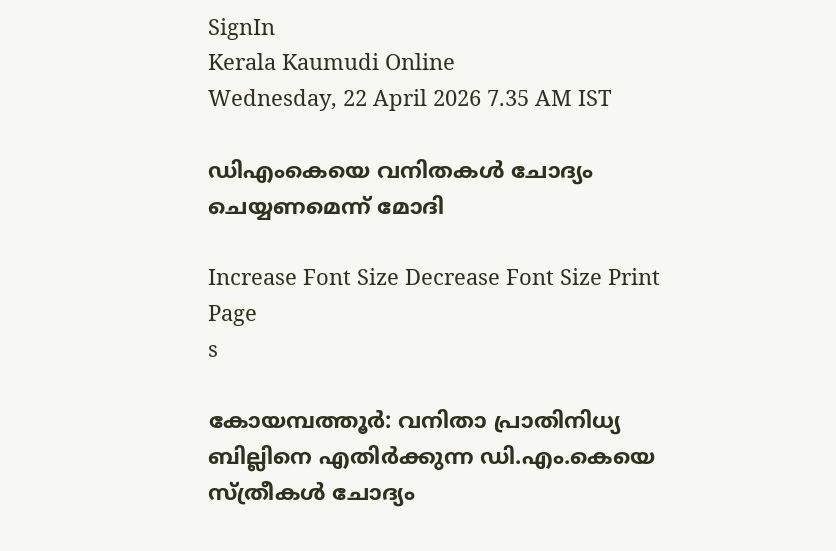SignIn
Kerala Kaumudi Online
Wednesday, 22 April 2026 7.35 AM IST

ഡിഎംകെയെ വനിതകൾ ചോദ്യം ചെയ്യണമെന്ന് മോദി

Increase Font Size Decrease Font Size Print Page
s

കോയമ്പത്തൂർ: വനിതാ പ്രാതിനിധ്യ ബില്ലിനെ എതിർക്കുന്ന ഡി.എം.കെയെ സ്ത്രീകൾ ചോദ്യം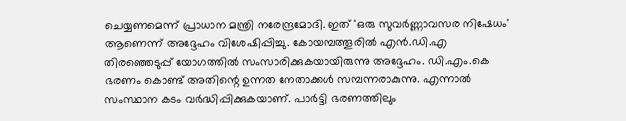ചെയ്യണമെന്ന് പ്രാധാന മന്ത്രി നരേന്ദ്രമോദി. ഇത് 'ഒരു സുവർണ്ണാവസര നിഷേധം' ആണെന്ന് അദ്ദേഹം വിശേഷിപ്പിച്ചു. കോയമ്പത്തൂരിൽ എൻ.ഡി.എ തിരഞ്ഞെടുപ്പ് യോഗത്തിൽ സംസാരിക്കുകയായിരുന്നു അദ്ദേഹം. ഡി.എം.കെ ഭരണം കൊണ്ട് അതിന്റെ ഉന്നത നേതാക്കൾ സമ്പന്നരാകുന്നു. എന്നാൽ സംസ്ഥാന കടം വർദ്ധിപ്പിക്കുകയാണ്. പാർട്ടി ഭരണത്തിലും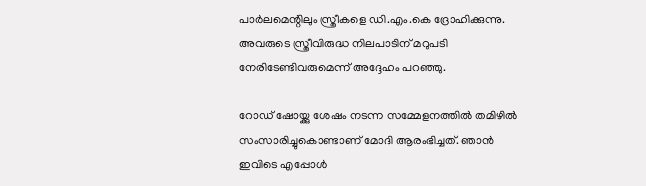പാർലമെന്റിലും സ്ത്രീകളെ ഡി.എം.കെ ദ്രോഹിക്കുന്നു. അവരുടെ സ്ത്രീവിരുദ്ധ നിലപാടിന് മറുപടി നേരിടേണ്ടിവരുമെന്ന് അദ്ദേഹം പറഞ്ഞു.

റോ‌ഡ് ഷോയ്ക്കു ശേഷം നടന്ന സമ്മേളനത്തിൽ തമിഴിൽ സംസാരിച്ചുകൊണ്ടാണ് മോദി ആരംഭിച്ചത്. ഞാൻ ഇവിടെ എപ്പോൾ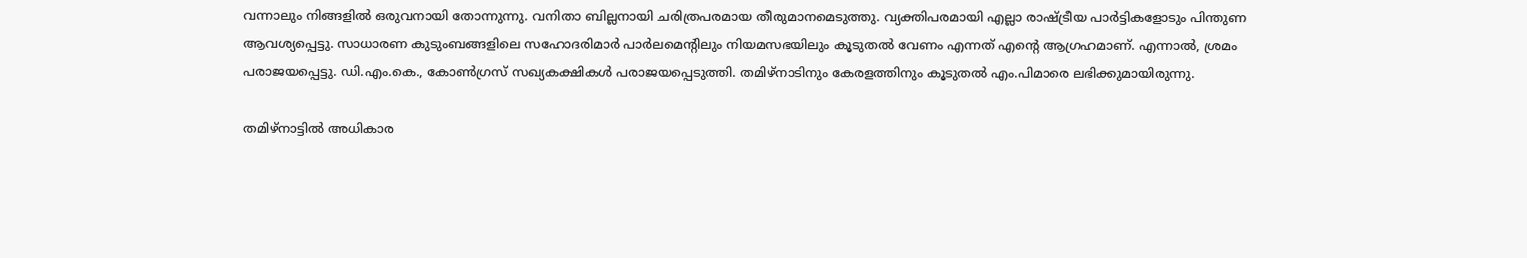വന്നാലും നിങ്ങളിൽ ഒരുവനായി തോന്നുന്നു. വനിതാ ബില്ലനായി ചരിത്രപരമായ തീരുമാനമെടുത്തു. വ്യക്തിപരമായി എല്ലാ രാഷ്ട്രീയ പാർട്ടികളോടും പിന്തുണ ആവശ്യപ്പെട്ടു. സാധാരണ കുടുംബങ്ങളിലെ സഹോദരിമാർ പാർലമെന്റിലും നിയമസഭയിലും കൂടുതൽ വേണം എന്നത് എന്റെ ആഗ്രഹമാണ്. എന്നാൽ, ശ്രമം പരാജയപ്പെട്ടു. ഡി.എം.കെ., കോൺഗ്രസ് സഖ്യകക്ഷികൾ പരാജയപ്പെടുത്തി. തമിഴ്നാടിനും കേരളത്തിനും കൂടുതൽ എം.പിമാരെ ലഭിക്കുമായിരുന്നു.

തമിഴ്നാട്ടിൽ അധികാര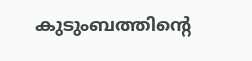കുടുംബത്തിന്റെ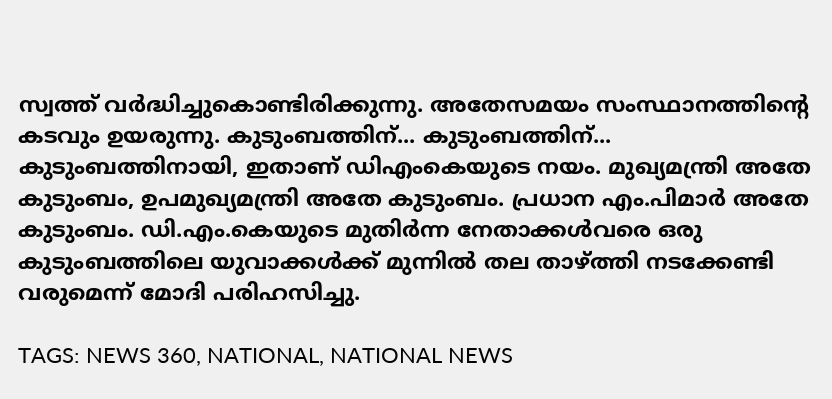സ്വത്ത് വർദ്ധിച്ചുകൊണ്ടിരിക്കുന്നു. അതേസമയം സംസ്ഥാനത്തിന്റെ കടവും ഉയരുന്നു. കുടുംബത്തിന്... കുടുംബത്തിന്... കുടുംബത്തിനായി, ഇതാണ് ഡിഎംകെയുടെ നയം. മുഖ്യമന്ത്രി അതേ കുടുംബം, ഉപമുഖ്യമന്ത്രി അതേ കുടുംബം. പ്രധാന എം.പിമാർ അതേ കുടുംബം. ഡി.എം.കെയുടെ മുതിർന്ന നേതാക്കൾവരെ ഒരു കുടുംബത്തിലെ യുവാക്കൾക്ക് മുന്നിൽ തല താഴ്ത്തി നടക്കേണ്ടി വരുമെന്ന് മോദി പരിഹസിച്ചു.

TAGS: NEWS 360, NATIONAL, NATIONAL NEWS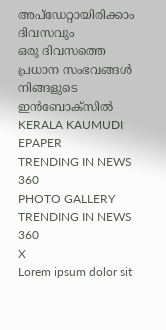അപ്ഡേറ്റായിരിക്കാം ദിവസവും
ഒരു ദിവസത്തെ പ്രധാന സംഭവങ്ങൾ നിങ്ങളുടെ ഇൻബോക്സിൽ
KERALA KAUMUDI EPAPER
TRENDING IN NEWS 360
PHOTO GALLERY
TRENDING IN NEWS 360
X
Lorem ipsum dolor sit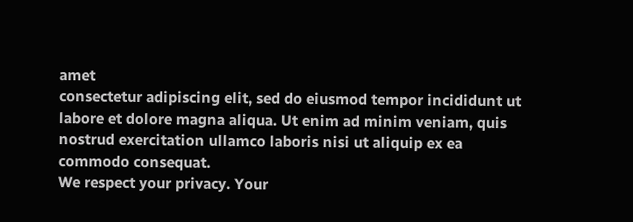amet
consectetur adipiscing elit, sed do eiusmod tempor incididunt ut labore et dolore magna aliqua. Ut enim ad minim veniam, quis nostrud exercitation ullamco laboris nisi ut aliquip ex ea commodo consequat.
We respect your privacy. Your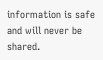information is safe and will never be shared.